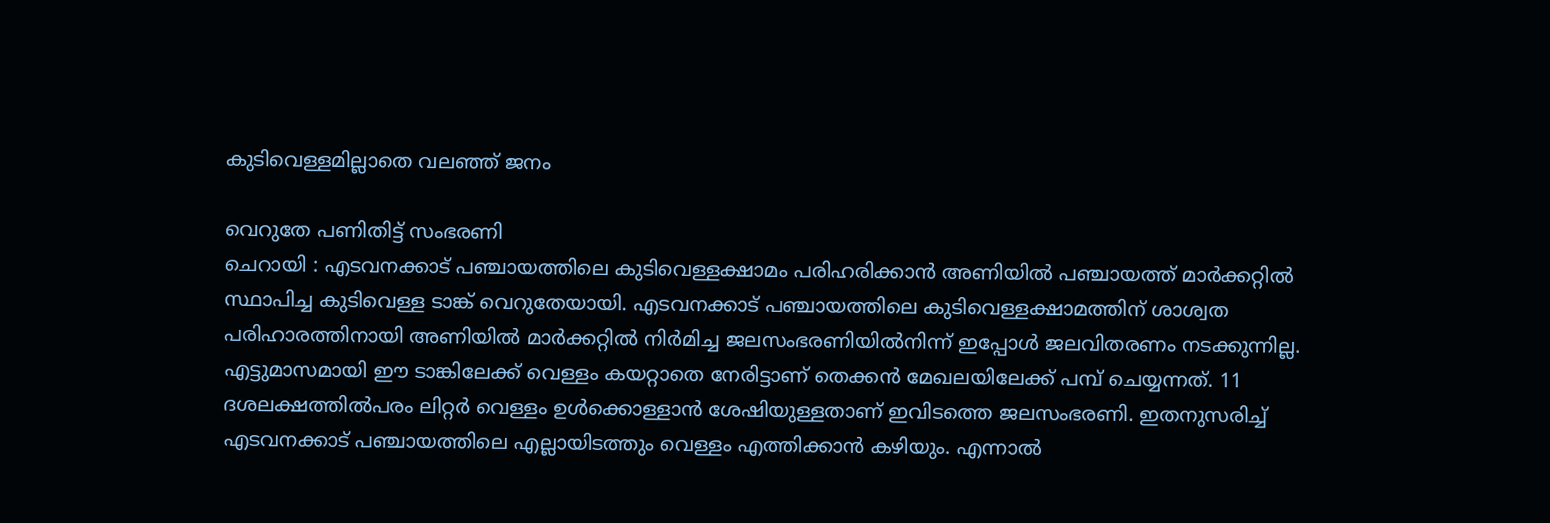കുടിവെള്ളമില്ലാതെ വലഞ്ഞ് ജനം

വെറുതേ പണിതിട്ട് സംഭരണി
ചെറായി : എടവനക്കാട് പഞ്ചായത്തിലെ കുടിവെള്ളക്ഷാമം പരിഹരിക്കാൻ അണിയിൽ പഞ്ചായത്ത് മാർക്കറ്റിൽ സ്ഥാപിച്ച കുടിവെള്ള ടാങ്ക് വെറുതേയായി. എടവനക്കാട് പഞ്ചായത്തിലെ കുടിവെള്ളക്ഷാമത്തിന് ശാശ്വത പരിഹാരത്തിനായി അണിയിൽ മാർക്കറ്റിൽ നിർമിച്ച ജലസംഭരണിയിൽനിന്ന് ഇപ്പോൾ ജലവിതരണം നടക്കുന്നില്ല. എട്ടുമാസമായി ഈ ടാങ്കിലേക്ക് വെള്ളം കയറ്റാതെ നേരിട്ടാണ് തെക്കൻ മേഖലയിലേക്ക് പമ്പ് ചെയ്യന്നത്. 11 ദശലക്ഷത്തിൽപരം ലിറ്റർ വെള്ളം ഉൾക്കൊള്ളാൻ ശേഷിയുള്ളതാണ് ഇവിടത്തെ ജലസംഭരണി. ഇതനുസരിച്ച് എടവനക്കാട് പഞ്ചായത്തിലെ എല്ലായിടത്തും വെള്ളം എത്തിക്കാൻ കഴിയും. എന്നാൽ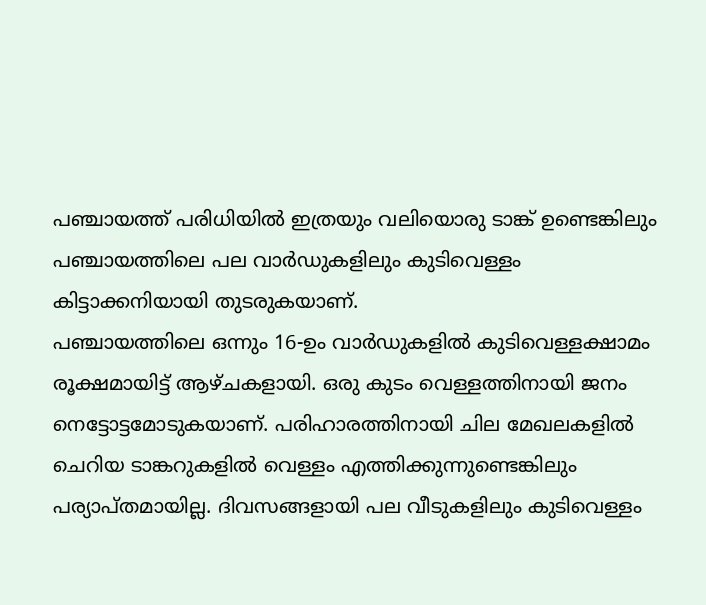പഞ്ചായത്ത് പരിധിയിൽ ഇത്രയും വലിയൊരു ടാങ്ക് ഉണ്ടെങ്കിലും പഞ്ചായത്തിലെ പല വാർഡുകളിലും കുടിവെള്ളം കിട്ടാക്കനിയായി തുടരുകയാണ്.
പഞ്ചായത്തിലെ ഒന്നും 16-ഉം വാർഡുകളിൽ കുടിവെള്ളക്ഷാമം രൂക്ഷമായിട്ട് ആഴ്ചകളായി. ഒരു കുടം വെള്ളത്തിനായി ജനം നെട്ടോട്ടമോടുകയാണ്. പരിഹാരത്തിനായി ചില മേഖലകളിൽ ചെറിയ ടാങ്കറുകളിൽ വെള്ളം എത്തിക്കുന്നുണ്ടെങ്കിലും പര്യാപ്തമായില്ല. ദിവസങ്ങളായി പല വീടുകളിലും കുടിവെള്ളം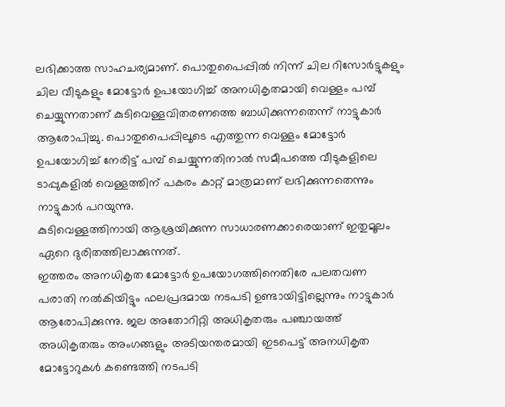ലഭിക്കാത്ത സാഹചര്യമാണ്. പൊതുപൈപ്പിൽ നിന്ന് ചില റിസോർട്ടുകളും ചില വീടുകളും മോട്ടോർ ഉപയോഗിച്ച് അനധികൃതമായി വെള്ളം പമ്പ് ചെയ്യുന്നതാണ് കുടിവെള്ളവിതരണത്തെ ബാധിക്കുന്നതെന്ന് നാട്ടുകാർ ആരോപിച്ചു. പൊതുപൈപ്പിലൂടെ എത്തുന്ന വെള്ളം മോട്ടോർ ഉപയോഗിച്ച് നേരിട്ട് പമ്പ് ചെയ്യുന്നതിനാൽ സമീപത്തെ വീടുകളിലെ ടാപ്പുകളിൽ വെള്ളത്തിന് പകരം കാറ്റ് മാത്രമാണ് ലഭിക്കുന്നതെന്നും നാട്ടുകാർ പറയുന്നു.
കുടിവെള്ളത്തിനായി ആശ്രയിക്കുന്ന സാധാരണക്കാരെയാണ് ഇതുമൂലം ഏറെ ദുരിതത്തിലാക്കുന്നത്.
ഇത്തരം അനധികൃത മോട്ടോർ ഉപയോഗത്തിനെതിരേ പലതവണ പരാതി നൽകിയിട്ടും ഫലപ്രദമായ നടപടി ഉണ്ടായിട്ടില്ലെന്നും നാട്ടുകാർ ആരോപിക്കുന്നു. ജല അതോറിറ്റി അധികൃതരും പഞ്ചായത്ത് അധികൃതരും അംഗങ്ങളും അടിയന്തരമായി ഇടപെട്ട് അനധികൃത മോട്ടോറുകൾ കണ്ടെത്തി നടപടി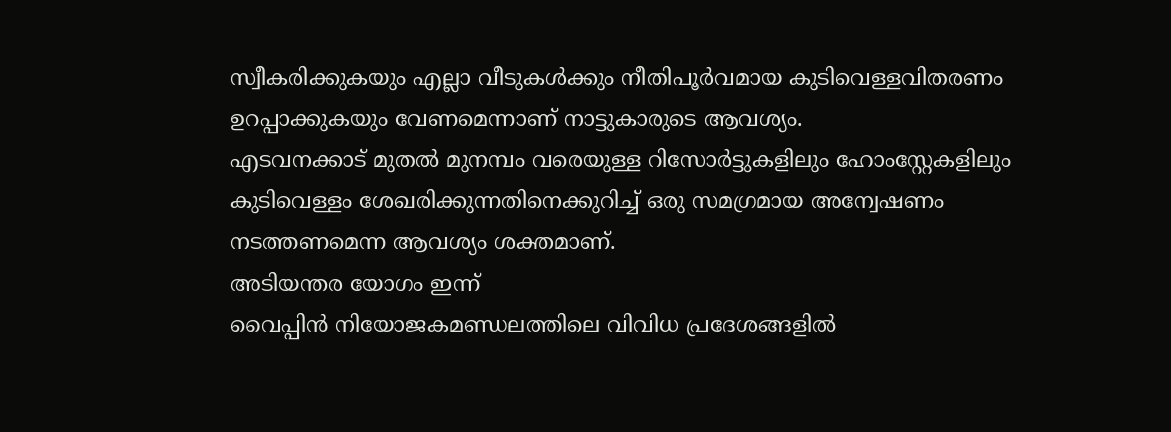സ്വീകരിക്കുകയും എല്ലാ വീടുകൾക്കും നീതിപൂർവമായ കുടിവെള്ളവിതരണം ഉറപ്പാക്കുകയും വേണമെന്നാണ് നാട്ടുകാരുടെ ആവശ്യം.
എടവനക്കാട് മുതൽ മുനമ്പം വരെയുള്ള റിസോർട്ടുകളിലും ഹോംസ്റ്റേകളിലും കുടിവെള്ളം ശേഖരിക്കുന്നതിനെക്കുറിച്ച് ഒരു സമഗ്രമായ അന്വേഷണം നടത്തണമെന്ന ആവശ്യം ശക്തമാണ്.
അടിയന്തര യോഗം ഇന്ന്
വൈപ്പിൻ നിയോജകമണ്ഡലത്തിലെ വിവിധ പ്രദേശങ്ങളിൽ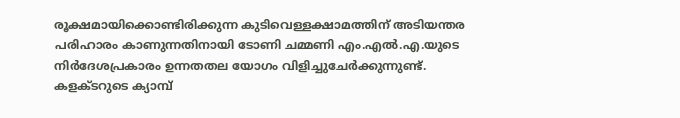രൂക്ഷമായിക്കൊണ്ടിരിക്കുന്ന കുടിവെള്ളക്ഷാമത്തിന് അടിയന്തര പരിഹാരം കാണുന്നതിനായി ടോണി ചമ്മണി എം.എൽ.എ.യുടെ നിർദേശപ്രകാരം ഉന്നതതല യോഗം വിളിച്ചുചേർക്കുന്നുണ്ട്.
കളക്ടറുടെ ക്യാമ്പ്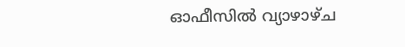ഓഫീസിൽ വ്യാഴാഴ്ച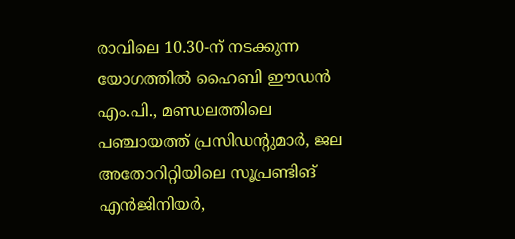രാവിലെ 10.30-ന് നടക്കുന്ന യോഗത്തിൽ ഹൈബി ഈഡൻ എം.പി., മണ്ഡലത്തിലെ പഞ്ചായത്ത് പ്രസിഡന്റുമാർ, ജല അതോറിറ്റിയിലെ സൂപ്രണ്ടിങ് എൻജിനിയർ,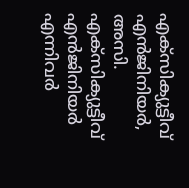എക്സിക്യുട്ടീവ് എൻജിനിയർ, അസി. എക്സിക്യുട്ടീവ് എൻജിനിയർ എന്നിവർ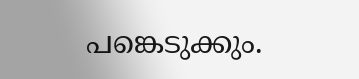പങ്കെടുക്കും.